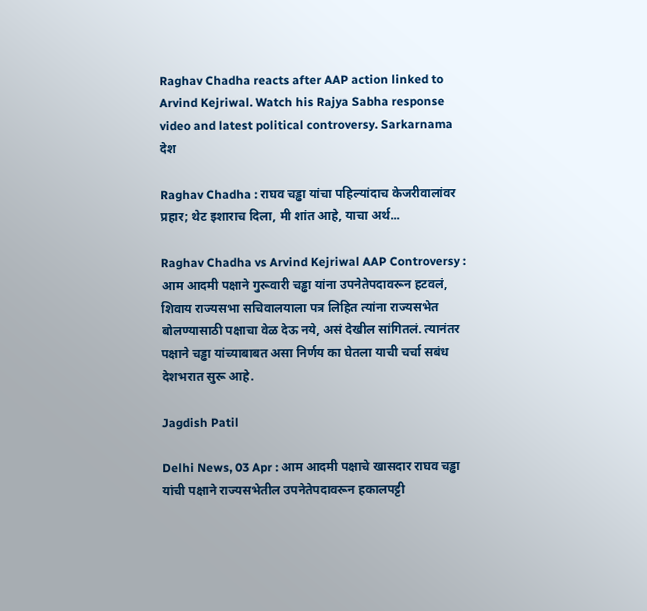Raghav Chadha reacts after AAP action linked to Arvind Kejriwal. Watch his Rajya Sabha response video and latest political controversy. Sarkarnama
देश

Raghav Chadha : राघव चड्ढा यांचा पहिल्यांदाच केजरीवालांवर प्रहार; थेट इशाराच दिला, मी शांत आहे, याचा अर्थ...

Raghav Chadha vs Arvind Kejriwal AAP Controversy : आम आदमी पक्षाने गुरूवारी चड्ढा यांना उपनेतेपदावरून हटवलं, शिवाय राज्यसभा सचिवालयाला पत्र लिहित त्यांना राज्यसभेत बोलण्यासाठी पक्षाचा वेळ देऊ नये, असं देखील सांगितलं. त्यानंतर पक्षाने चड्ढा यांच्याबाबत असा निर्णय का घेतला याची चर्चा सबंध देशभरात सुरू आहे.

Jagdish Patil

Delhi News, 03 Apr : आम आदमी पक्षाचे खासदार राघव चड्ढा यांची पक्षाने राज्यसभेतील उपनेतेपदावरून हकालपट्टी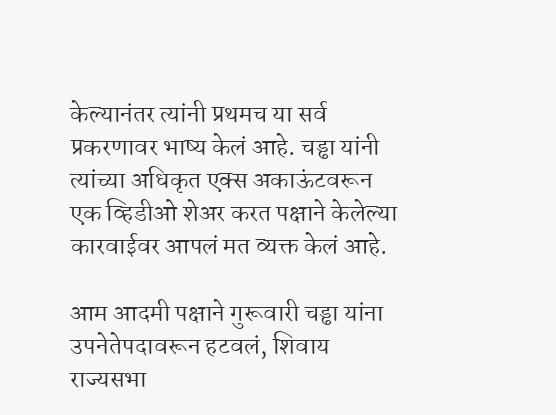केल्यानंतर त्यांनी प्रथमच या सर्व प्रकरणावर भाष्य केलं आहे. चड्ढा यांनी त्यांच्या अधिकृत एक्स अकाऊंटवरून एक व्हिडीओ शेअर करत पक्षाने केलेल्या कारवाईवर आपलं मत व्यक्त केलं आहे.

आम आदमी पक्षाने गुरूवारी चड्ढा यांना उपनेतेपदावरून हटवलं, शिवाय राज्यसभा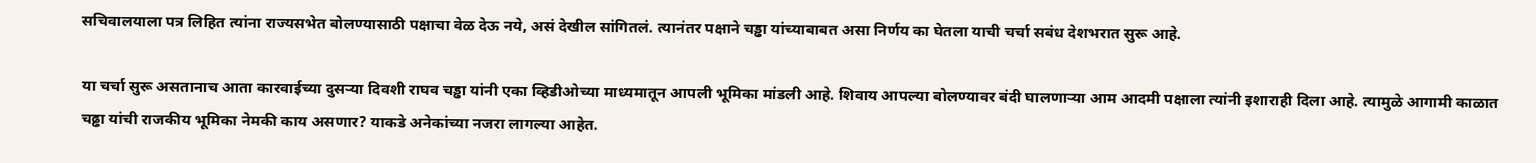सचिवालयाला पत्र लिहित त्यांना राज्यसभेत बोलण्यासाठी पक्षाचा वेळ देऊ नये, असं देखील सांगितलं. त्यानंतर पक्षाने चड्ढा यांच्याबाबत असा निर्णय का घेतला याची चर्चा सबंध देशभरात सुरू आहे.

या चर्चा सुरू असतानाच आता कारवाईच्या दुसऱ्या दिवशी राघव चड्ढा यांनी एका व्हिडीओच्या माध्यमातून आपली भूमिका मांडली आहे. शिवाय आपल्या बोलण्यावर बंदी घालणाऱ्या आम आदमी पक्षाला त्यांनी इशाराही दिला आहे. त्यामुळे आगामी काळात चढ्ढा यांची राजकीय भूमिका नेमकी काय असणार? याकडे अनेकांच्या नजरा लागल्या आहेत.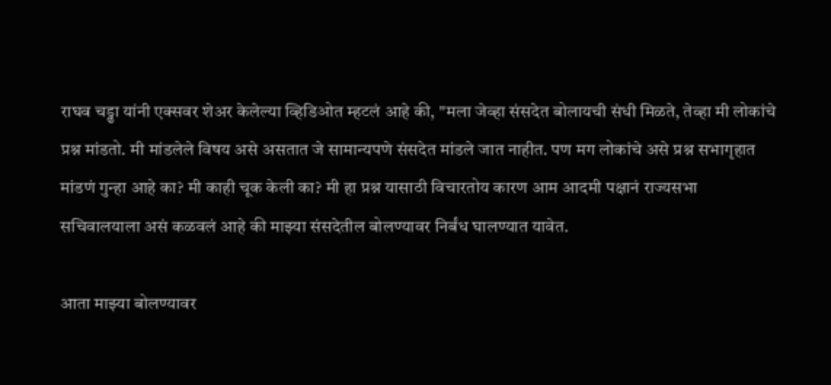राघव चड्ढा यांनी एक्सवर शेअर केलेल्या व्हिडिओत म्हटलं आहे की, "मला जेव्हा संसदेत बोलायची संधी मिळते, तेव्हा मी लोकांचे प्रश्न मांडतो. मी मांडलेले विषय असे असतात जे सामान्यपणे संसदेत मांडले जात नाहीत. पण मग लोकांचे असे प्रश्न सभागृहात मांडणं गुन्हा आहे का? मी काही चूक केली का? मी हा प्रश्न यासाठी विचारतोय कारण आम आदमी पक्षानं राज्यसभा सचिवालयाला असं कळवलं आहे की माझ्या संसदेतील बोलण्यावर निर्बंध घालण्यात यावेत.

आता माझ्या बोलण्यावर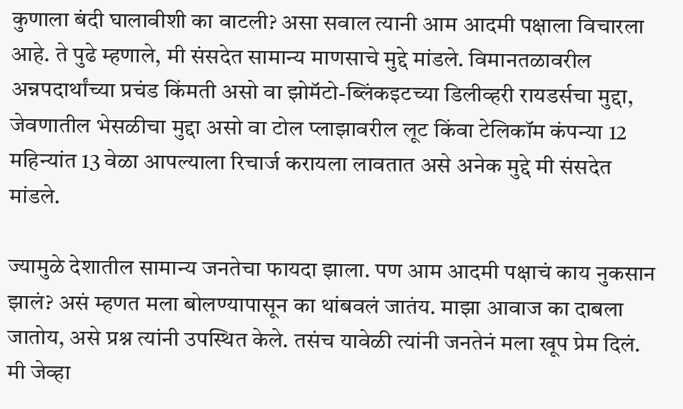कुणाला बंदी घालावीशी का वाटली? असा सवाल त्यानी आम आदमी पक्षाला विचारला आहे. ते पुढे म्हणाले, मी संसदेत सामान्य माणसाचे मुद्दे मांडले. विमानतळावरील अन्नपदार्थांच्या प्रचंड किंमती असो वा झोमॅटो-ब्लिंकइटच्या डिलीव्हरी रायडर्सचा मुद्दा, जेवणातील भेसळीचा मुद्दा असो वा टोल प्लाझावरील लूट किंवा टेलिकॉम कंपन्या 12 महिन्यांत 13 वेळा आपल्याला रिचार्ज करायला लावतात असे अनेक मुद्दे मी संसदेत मांडले.

ज्यामुळे देशातील सामान्य जनतेचा फायदा झाला. पण आम आदमी पक्षाचं काय नुकसान झालं? असं म्हणत मला बोलण्यापासून का थांबवलं जातंय. माझा आवाज का दाबला जातोय, असे प्रश्न त्यांनी उपस्थित केले. तसंच यावेळी त्यांनी जनतेनं मला खूप प्रेम दिलं. मी जेव्हा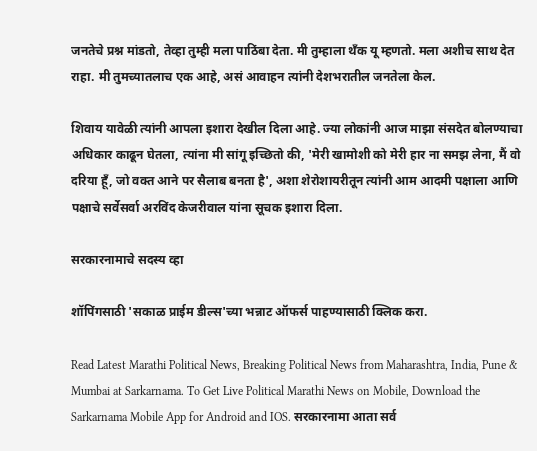जनतेचे प्रश्न मांडतो, तेव्हा तुम्ही मला पाठिंबा देता. मी तुम्हाला थँक यू म्हणतो. मला अशीच साथ देत राहा. मी तुमच्यातलाच एक आहे, असं आवाहन त्यांनी देशभरातील जनतेला केल.

शिवाय यावेळी त्यांनी आपला इशारा देखील दिला आहे. ज्या लोकांनी आज माझा संसदेत बोलण्याचा अधिकार काढून घेतला, त्यांना मी सांगू इच्छितो की, 'मेरी खामोशी को मेरी हार ना समझ लेना, मैं वो दरिया हूँ, जो वक्त आने पर सैलाब बनता है', अशा शेरोशायरीतून त्यांनी आम आदमी पक्षाला आणि पक्षाचे सर्वेसर्वा अरविंद केजरीवाल यांना सूचक इशारा दिला.

सरकारनामाचे सदस्य व्हा

शॉपिंगसाठी 'सकाळ प्राईम डील्स'च्या भन्नाट ऑफर्स पाहण्यासाठी क्लिक करा.

Read Latest Marathi Political News, Breaking Political News from Maharashtra, India, Pune & Mumbai at Sarkarnama. To Get Live Political Marathi News on Mobile, Download the Sarkarnama Mobile App for Android and IOS. सरकारनामा आता सर्व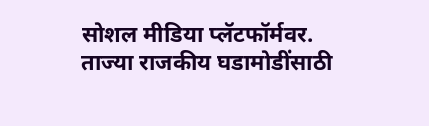सोशल मीडिया प्लॅटफॉर्मवर. ताज्या राजकीय घडामोडींसाठी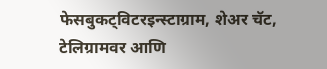फेसबुकट्विटरइन्स्टाग्राम, शेअर चॅट, टेलिग्रामवर आणि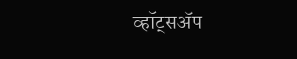व्हॉट्सॲप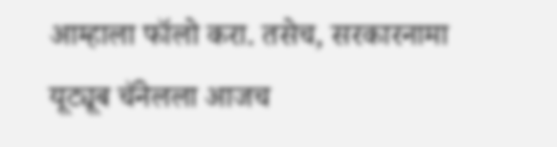आम्हाला फॉलो करा. तसेच, सरकारनामा यूट्यूब चॅनेलला आजच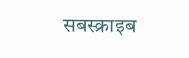सबस्क्राइब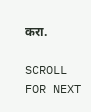करा.

SCROLL FOR NEXT